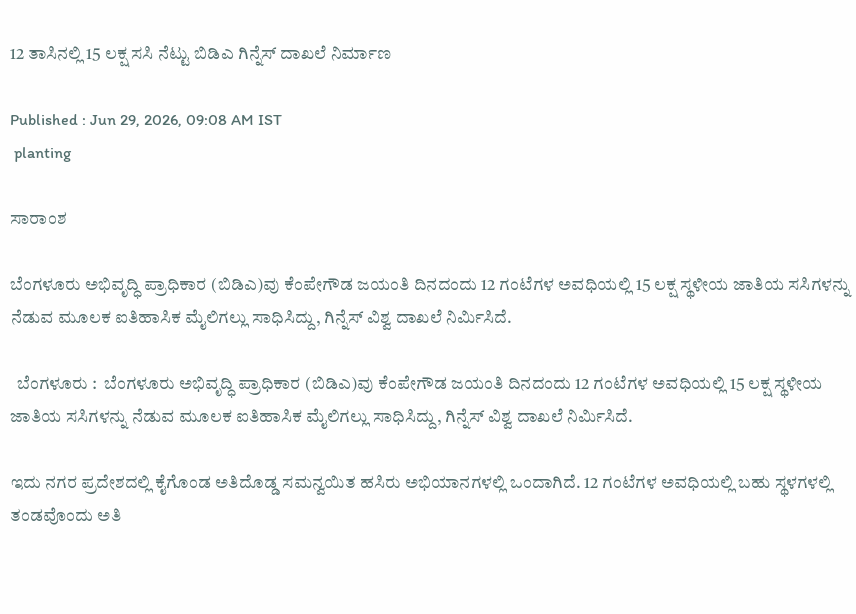12 ತಾಸಿನಲ್ಲಿ 15 ಲಕ್ಷ ಸಸಿ ನೆಟ್ಟು ಬಿಡಿಎ ಗಿನ್ನೆಸ್‌ ದಾಖಲೆ ನಿರ್ಮಾಣ

Published : Jun 29, 2026, 09:08 AM IST
 planting

ಸಾರಾಂಶ

ಬೆಂಗಳೂರು ಅಭಿವೃದ್ಧಿ ಪ್ರಾಧಿಕಾರ (ಬಿಡಿಎ)ವು ಕೆಂಪೇಗೌಡ ಜಯಂತಿ ದಿನದಂದು 12 ಗಂಟೆಗಳ ಅವಧಿಯಲ್ಲಿ 15 ಲಕ್ಷ ಸ್ಥಳೀಯ ಜಾತಿಯ ಸಸಿಗಳನ್ನು ನೆಡುವ ಮೂಲಕ ಐತಿಹಾಸಿಕ ಮೈಲಿಗಲ್ಲು ಸಾಧಿಸಿದ್ದು, ಗಿನ್ನೆಸ್‌ ವಿಶ್ವ ದಾಖಲೆ ನಿರ್ಮಿಸಿದೆ.

  ಬೆಂಗಳೂರು :  ಬೆಂಗಳೂರು ಅಭಿವೃದ್ಧಿ ಪ್ರಾಧಿಕಾರ (ಬಿಡಿಎ)ವು ಕೆಂಪೇಗೌಡ ಜಯಂತಿ ದಿನದಂದು 12 ಗಂಟೆಗಳ ಅವಧಿಯಲ್ಲಿ 15 ಲಕ್ಷ ಸ್ಥಳೀಯ ಜಾತಿಯ ಸಸಿಗಳನ್ನು ನೆಡುವ ಮೂಲಕ ಐತಿಹಾಸಿಕ ಮೈಲಿಗಲ್ಲು ಸಾಧಿಸಿದ್ದು, ಗಿನ್ನೆಸ್‌ ವಿಶ್ವ ದಾಖಲೆ ನಿರ್ಮಿಸಿದೆ.

ಇದು ನಗರ ಪ್ರದೇಶದಲ್ಲಿ ಕೈಗೊಂಡ ಅತಿದೊಡ್ಡ ಸಮನ್ವಯಿತ ಹಸಿರು ಅಭಿಯಾನಗಳಲ್ಲಿ ಒಂದಾಗಿದೆ. 12 ಗಂಟೆಗಳ ಅವಧಿಯಲ್ಲಿ ಬಹು ಸ್ಥಳಗಳಲ್ಲಿ ತಂಡವೊಂದು ಅತಿ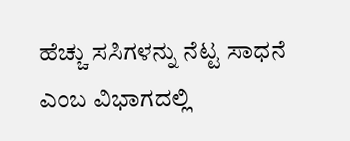ಹೆಚ್ಚು ಸಸಿಗಳನ್ನು ನೆಟ್ಟ ಸಾಧನೆ ಎಂಬ ವಿಭಾಗದಲ್ಲಿ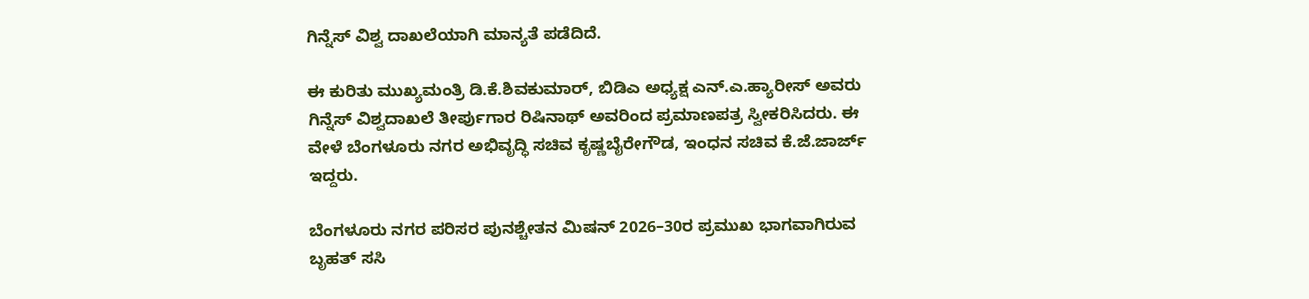ಗಿನ್ನೆಸ್ ವಿಶ್ವ ದಾಖಲೆಯಾಗಿ ಮಾನ್ಯತೆ ಪಡೆದಿದೆ.

ಈ ಕುರಿತು ಮುಖ್ಯಮಂತ್ರಿ ಡಿ.ಕೆ.ಶಿವಕುಮಾರ್‌, ಬಿಡಿಎ ಅಧ್ಯಕ್ಷ ಎನ್‌.ಎ.ಹ್ಯಾರೀಸ್‌ ಅವರು ಗಿನ್ನೆಸ್‌ ವಿಶ್ವದಾಖಲೆ ತೀರ್ಪುಗಾರ ರಿಷಿನಾಥ್‌ ಅವರಿಂದ ಪ್ರಮಾಣಪತ್ರ ಸ್ವೀಕರಿಸಿದರು. ಈ ವೇಳೆ ಬೆಂಗಳೂರು ನಗರ ಅಭಿವೃದ್ಧಿ ಸಚಿವ ಕೃಷ್ಣಬೈರೇಗೌಡ, ಇಂಧನ ಸಚಿವ ಕೆ.ಜೆ.ಜಾರ್ಜ್‌ ಇದ್ದರು.

ಬೆಂಗಳೂರು ನಗರ ಪರಿಸರ ಪುನಶ್ಚೇತನ ಮಿಷನ್ 2026–30ರ ಪ್ರಮುಖ ಭಾಗವಾಗಿರುವ ಬೃಹತ್ ಸಸಿ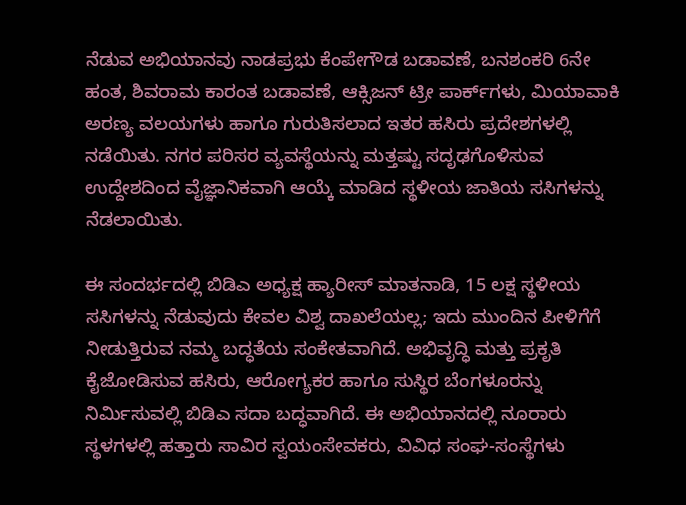ನೆಡುವ ಅಭಿಯಾನವು ನಾಡಪ್ರಭು ಕೆಂಪೇಗೌಡ ಬಡಾವಣೆ, ಬನಶಂಕರಿ 6ನೇ ಹಂತ, ಶಿವರಾಮ ಕಾರಂತ ಬಡಾವಣೆ, ಆಕ್ಸಿಜನ್ ಟ್ರೀ ಪಾರ್ಕ್‌ಗಳು, ಮಿಯಾವಾಕಿ ಅರಣ್ಯ ವಲಯಗಳು ಹಾಗೂ ಗುರುತಿಸಲಾದ ಇತರ ಹಸಿರು ಪ್ರದೇಶಗಳಲ್ಲಿ ನಡೆಯಿತು. ನಗರ ಪರಿಸರ ವ್ಯವಸ್ಥೆಯನ್ನು ಮತ್ತಷ್ಟು ಸದೃಢಗೊಳಿಸುವ ಉದ್ದೇಶದಿಂದ ವೈಜ್ಞಾನಿಕವಾಗಿ ಆಯ್ಕೆ ಮಾಡಿದ ಸ್ಥಳೀಯ ಜಾತಿಯ ಸಸಿಗಳನ್ನು ನೆಡಲಾಯಿತು.

ಈ ಸಂದರ್ಭದಲ್ಲಿ ಬಿಡಿಎ ಅಧ್ಯಕ್ಷ ಹ್ಯಾರೀಸ್‌ ಮಾತನಾಡಿ, 15 ಲಕ್ಷ ಸ್ಥಳೀಯ ಸಸಿಗಳನ್ನು ನೆಡುವುದು ಕೇವಲ ವಿಶ್ವ ದಾಖಲೆಯಲ್ಲ; ಇದು ಮುಂದಿನ ಪೀಳಿಗೆಗೆ ನೀಡುತ್ತಿರುವ ನಮ್ಮ ಬದ್ಧತೆಯ ಸಂಕೇತವಾಗಿದೆ. ಅಭಿವೃದ್ಧಿ ಮತ್ತು ಪ್ರಕೃತಿ ಕೈಜೋಡಿಸುವ ಹಸಿರು, ಆರೋಗ್ಯಕರ ಹಾಗೂ ಸುಸ್ಥಿರ ಬೆಂಗಳೂರನ್ನು ನಿರ್ಮಿಸುವಲ್ಲಿ ಬಿಡಿಎ ಸದಾ ಬದ್ಧವಾಗಿದೆ. ಈ ಅಭಿಯಾನದಲ್ಲಿ ನೂರಾರು ಸ್ಥಳಗಳಲ್ಲಿ ಹತ್ತಾರು ಸಾವಿರ ಸ್ವಯಂಸೇವಕರು, ವಿವಿಧ ಸಂಘ-ಸಂಸ್ಥೆಗಳು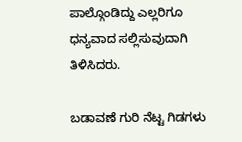ಪಾಲ್ಗೊಂಡಿದ್ದು ಎಲ್ಲರಿಗೂ ಧನ್ಯವಾದ ಸಲ್ಲಿಸುವುದಾಗಿ ತಿಳಿಸಿದರು.

ಬಡಾವಣೆ ಗುರಿ ನೆಟ್ಟ ಗಿಡಗಳು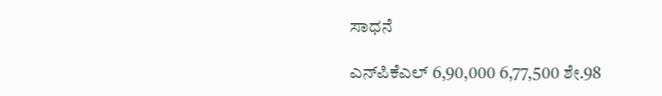ಸಾಧನೆ

ಎನ್‌ಪಿಕೆಎಲ್‌ 6,90,000 6,77,500 ಶೇ.98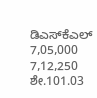ಡಿಎಸ್‌ಕೆಎಲ್‌ 7,05,000 7,12,250 ಶೇ.101.03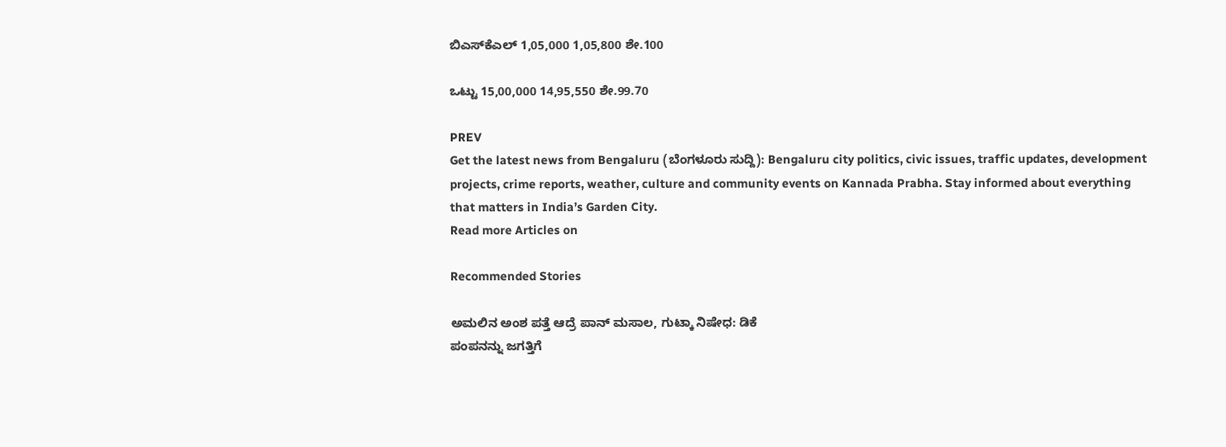ಬಿಎಸ್‌ಕೆಎಲ್‌ 1,05,000 1,05,800 ಶೇ.100

ಒಟ್ಟು 15,00,000 14,95,550 ಶೇ.99.70

PREV
Get the latest news from Bengaluru (ಬೆಂಗಳೂರು ಸುದ್ದಿ): Bengaluru city politics, civic issues, traffic updates, development projects, crime reports, weather, culture and community events on Kannada Prabha. Stay informed about everything that matters in India’s Garden City.
Read more Articles on

Recommended Stories

ಅಮಲಿನ ಅಂಶ ಪತ್ತೆ ಆದ್ರೆ ಪಾನ್‌ ಮಸಾಲ, ಗುಟ್ಕಾ ನಿಷೇಧ: ಡಿಕೆ
ಪಂಪನನ್ನು ಜಗತ್ತಿಗೆ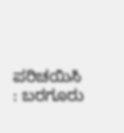ಪರಿಚಯಿಸಿ : ಬರಗೂರು